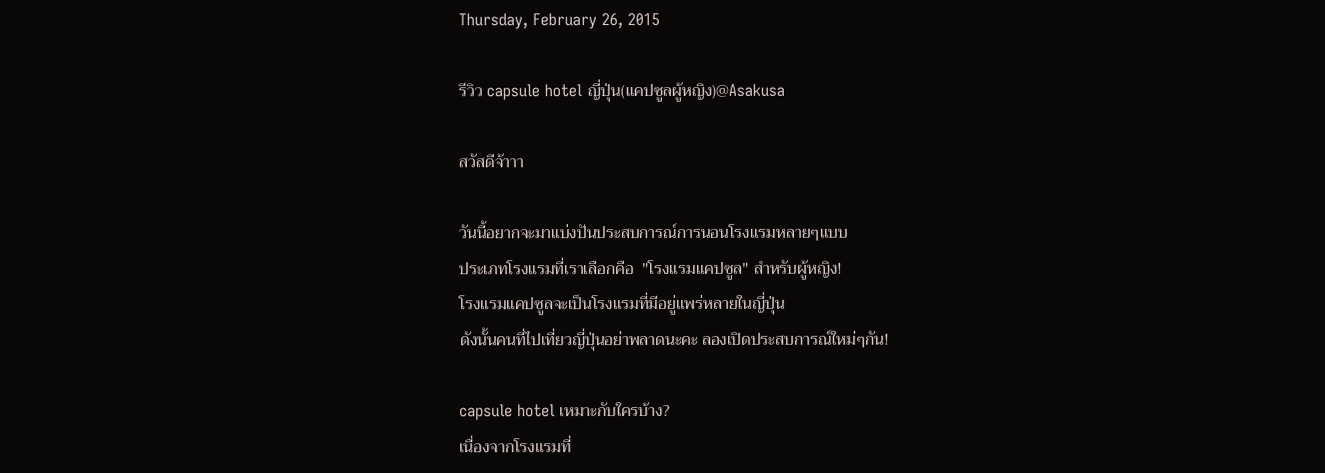Thursday, February 26, 2015

รีวิว capsule hotel ญี่ปุ่น(แคปซูลผู้หญิง)@Asakusa

สวัสดีจ้าาา

วันนี้อยากจะมาแบ่งปันประสบการณ์การนอนโรงแรมหลายๆแบบ
ประเภทโรงแรมที่เราเลือกคือ  "โรงแรมแคปซูล" สำหรับผู้หญิง!
โรงแรมแคปซูลจะเป็นโรงแรมที่มีอยู่แพร่หลายในญี่ปุ่น
ดังนั้นคนที่ไปเที่ยวญี่ปุ่นอย่าพลาดนะคะ ลองเปิดประสบการณ์ใหม่ๆกัน!

capsule hotel เหมาะกับใครบ้าง?
เนื่องจากโรงแรมที่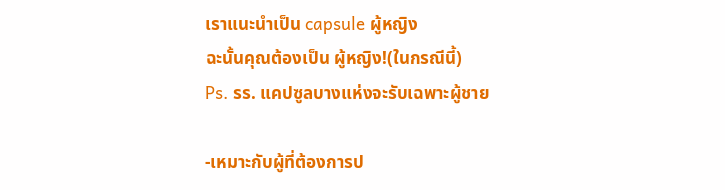เราแนะนำเป็น capsule ผู้หญิง
ฉะนั้นคุณต้องเป็น ผู้หญิง!(ในกรณีนี้)
Ps. รร. แคปซูลบางแห่งจะรับเฉพาะผู้ชาย

-เหมาะกับผู้ที่ต้องการป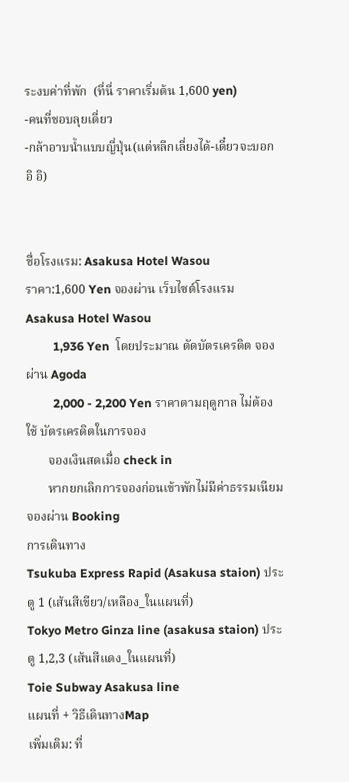ระงบค่าที่พัก  (ที่นี่ ราคาเริ่มต้น 1,600 yen)
-คนที่ชอบลุยเดี่ยว
-กล้าอาบน้ำแบบญี่ปุ่น(แต่หลีกเลี่ยงได้-เดี๋ยวจะบอก อิ อิ)


ชื่อโรงแรม: Asakusa Hotel Wasou
ราคา:1,600 Yen จองผ่าน เว็บไซต์โรงแรม Asakusa Hotel Wasou
         1,936 Yen  โดยประมาณ ตัดบัตรเครดิต จองผ่าน Agoda
         2,000 - 2,200 Yen ราคาตามฤดูกาล ไม่ต้องใช้ บัตรเครดิตในการจอง
       จองเงินสดเมื่อ check in
       หากยกเลิกการจองก่อนเข้าพักไม่มีค่าธรรมเนียม จองผ่าน Booking
การเดินทาง
Tsukuba Express Rapid (Asakusa staion) ประตู 1 (เส้นสีเขียว/เหลือง_ในแผนที่)
Tokyo Metro Ginza line (asakusa staion) ประตู 1,2,3 (เส้นสีแดง_ในแผนที่)
Toie Subway Asakusa line
แผนที่ + วิธีเดินทางMap
เพิ่มเติม: ที่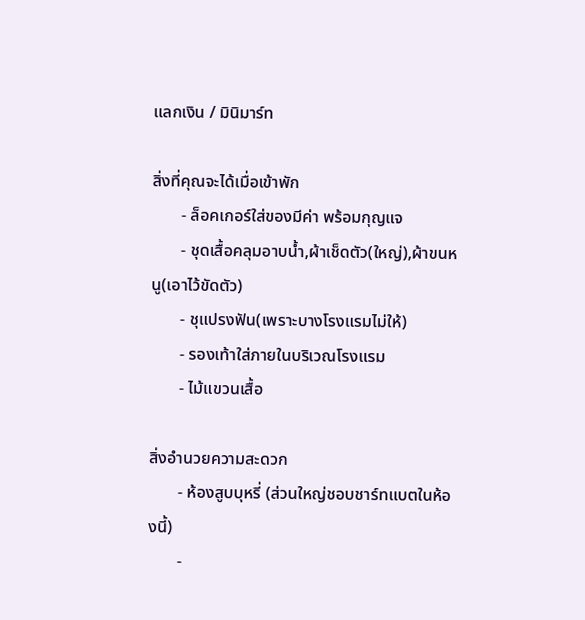แลกเงิน / มินิมาร์ท

สิ่งที่คุณจะได้เมื่อเข้าพัก
       - ล็อคเกอร์ใส่ของมีค่า พร้อมกุญแจ
       - ชุดเสื้อคลุมอาบน้ำ,ผ้าเช็ดตัว(ใหญ่),ผ้าขนหนู(เอาไว้ขัดตัว)
       - ชุแปรงฟัน(เพราะบางโรงแรมไม่ให้)
       - รองเท้าใส่ภายในบริเวณโรงแรม
       - ไม้แขวนเสื้อ

สิ่งอำนวยความสะดวก
       - ห้องสูบบุหรี่ (ส่วนใหญ่ชอบชาร์ทแบตในห้องนี้)
       -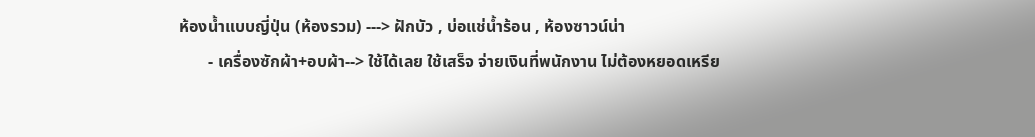ห้องน้ำแบบญี่ปุ่น (ห้องรวม) ---> ฝักบัว , บ่อแช่น้ำร้อน , ห้องซาวน์น่า
       - เครื่องซักผ้า+อบผ้า--> ใช้ได้เลย ใช้เสร็จ จ่ายเงินที่พนักงาน ไม่ต้องหยอดเหรีย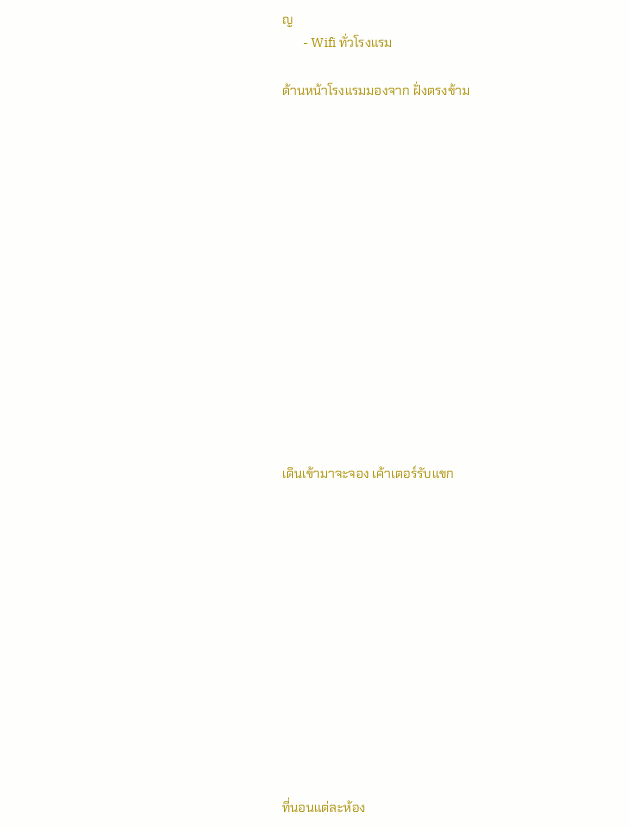ญ
       - Wifi ทั่วโรงแรม

ด้านหน้าโรงแรมมองจาก ฝั่งตรงข้าม















เดินเข้ามาจะจอง เค้าเตอร์รับแขก













ที่นอนแต่ละห้อง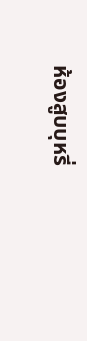ห้องสูบบุหรี่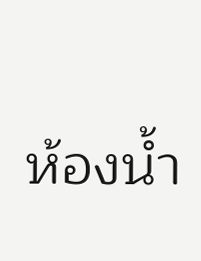ห้องน้ำ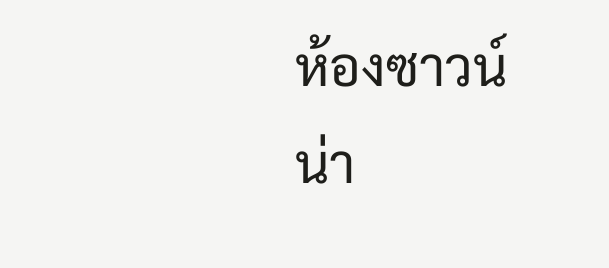ห้องซาวน์น่า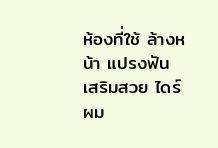ห้องที่ใช้ ล้างหน้า แปรงฟัน เสริมสวย ไดร์ผม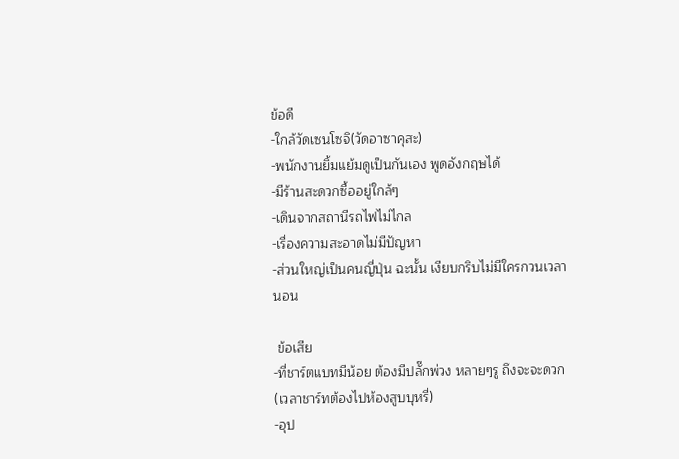ข้อดี
-ใกล้วัดเซนโซจิ(วัดอาซาคุสะ)
-พนักงานยิ้มแย้มดูเป็นกันเอง พูดอังกฤษได้
-มีร้านสะดวกซื้ออยู่ใกล้ๆ
-เดินจากสถานีรถไฟไม่ไกล
-เรื่องความสะอาดไม่มีปัญหา
-ส่วนใหญ่เป็นคนญี่ปุ่น ฉะนั้น เงียบกริบไม่มีใครกวนเวลานอน

 ข้อเสีย
-ที่ชาร์ตแบทมีน้อย ต้องมีปลั๊กพ่วง หลายๆรู ถึงจะจะดวก(เวลาชาร์ทต้องไปห้องสูบบุหรี่)
-อุป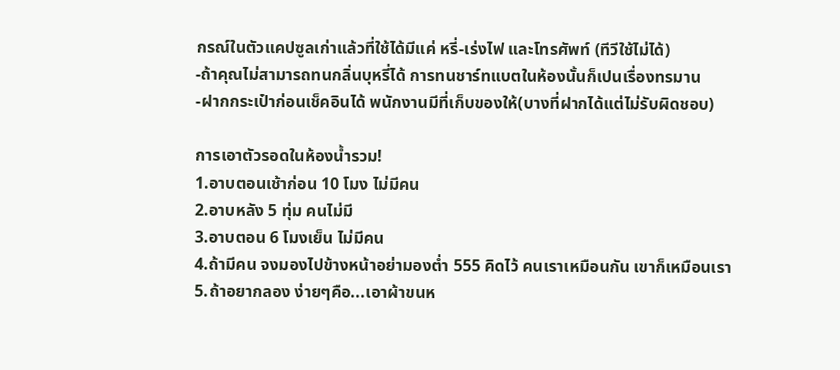กรณ์ในตัวแคปซูลเก่าแล้วที่ใช้ได้มีแค่ หรี่-เร่งไฟ และโทรศัพท์ (ทีวีใช้ไม่ได้)
-ถ้าคุณไม่สามารถทนกลิ่นบุหรี่ได้ การทนชาร์ทแบตในห้องนั้นก็เปนเรื่องทรมาน
-ฝากกระเป๋าก่อนเช็คอินได้ พนักงานมีที่เก็บของให้(บางที่ฝากได้แต่ไม่รับผิดชอบ)

การเอาตัวรอดในห้องน้ำรวม!
1.อาบตอนเช้าก่อน 10 โมง ไม่มีคน
2.อาบหลัง 5 ทุ่ม คนไม่มี
3.อาบตอน 6 โมงเย็น ไม่มีคน
4.ถ้ามีคน จงมองไปข้างหน้าอย่ามองต่ำ 555 คิดไว้ คนเราเหมือนกัน เขาก็เหมือนเรา
5.ถ้าอยากลอง ง่ายๆคือ...เอาผ้าขนห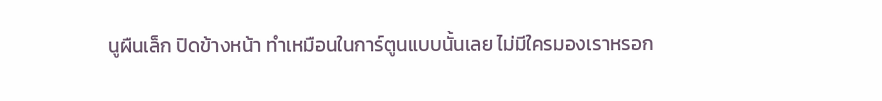นูผืนเล็ก ปิดข้างหน้า ทำเหมือนในการ์ตูนแบบนั้นเลย ไม่มีใครมองเราหรอก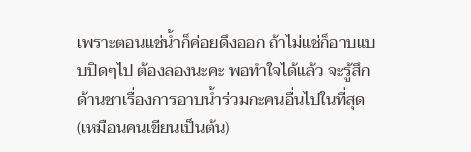เพราะตอนแช่น้ำก็ค่อยดึงออก ถ้าไม่แช่ก็อาบแบบปิดๆไป ต้องลองนะคะ พอทำใจได้แล้ว จะรู้สึกด้านชาเรื่องการอาบน้ำร่วมกะคนอื่นไปในที่สุด(เหมือนคนเขียนเป็นต้น)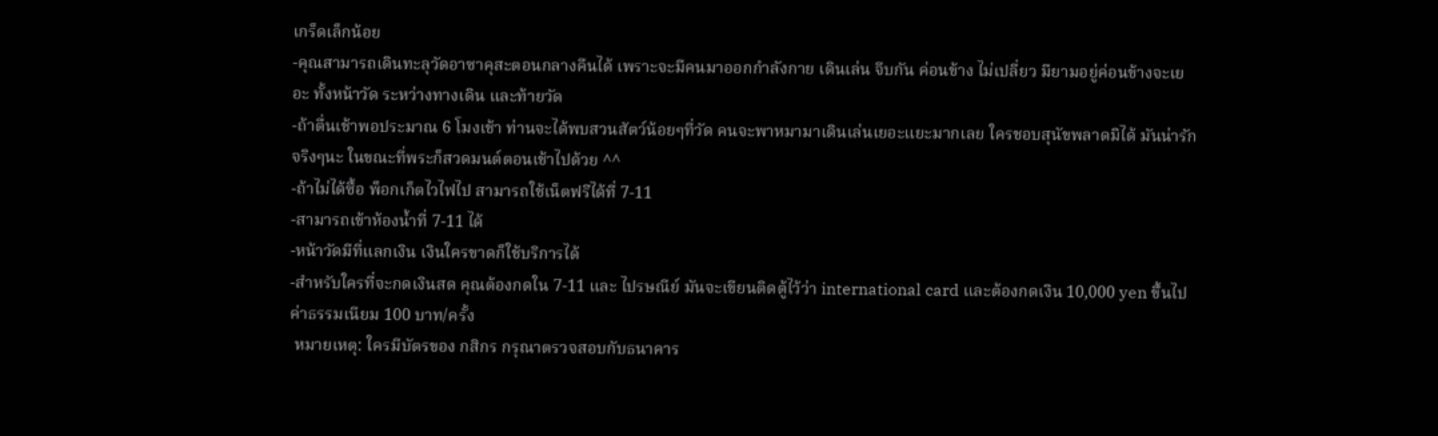เกร็ดเล็กน้อย
-คุณสามารถเดินทะลุวัดอาซาคุสะตอนกลางคืนได้ เพราะจะมีคนมาออกกำลังกาย เดินเล่น จีบกัน ค่อนข้าง ไม่เปลี่ยว มียามอยู่ค่อนข้างจะเยอะ ทั้งหน้าวัด ระหว่างทางเดิน และท้ายวัด
-ถ้าตื่นเช้าพอประมาณ 6 โมงเช้า ท่านจะได้พบสวนสัตว์น้อยๆที่วัด คนจะพาหมามาเดินเล่นเยอะแยะมากเลย ใครชอบสุนัขพลาดมิได้ มันน่ารักจริงๆนะ ในขณะที่พระก็สวดมนต์ตอนเช้าไปด้วย ^^
-ถ้าไม่ได้ซื้อ พ็อกเก็ตไวไฟไป สามารถใช้เน็ตฟรีได้ที่ 7-11
-สามารถเข้าห้องน้ำที่ 7-11 ได้
-หน้าวัดมีที่แลกเงิน เงินใครขาดก็ใช้บริการได้
-สำหรับใครที่จะกดเงินสด คุณต้องกดใน 7-11 และ ไปรษณีย์ มันจะเขียนติดตู้ไว้ว่า international card และต้องกดเงิน 10,000 yen ขึ้นไป ค่าธรรมเนียม 100 บาท/ครั้ง
 หมายเหตุ: ใครมีบัตรของ กสิกร กรุณาตรวจสอบกับธนาคาร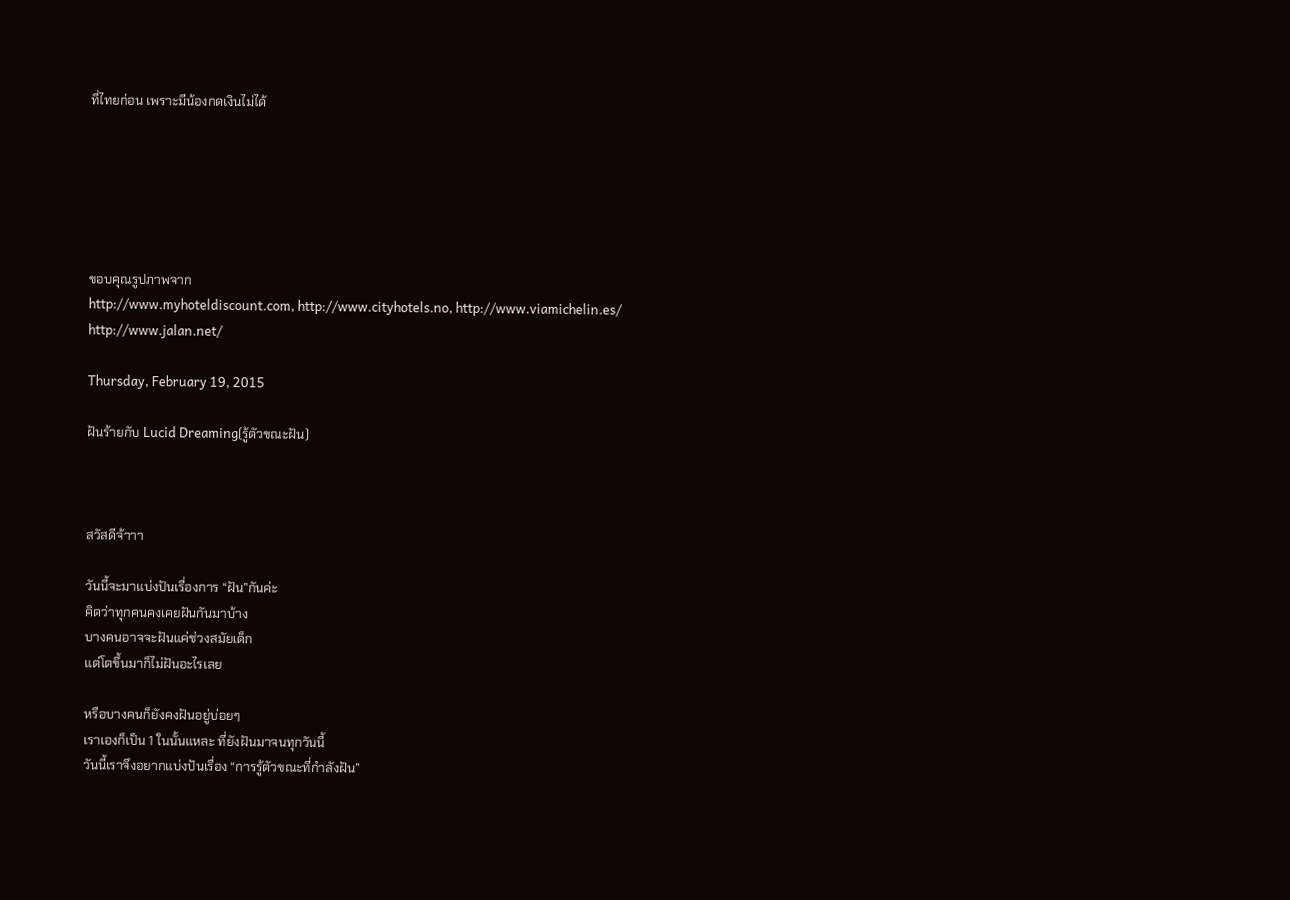ที่ไทยก่อน เพราะมีน้องกดเงินไม่ได้






ขอบคุณรูปภาพจาก
http://www.myhoteldiscount.com, http://www.cityhotels.no, http://www.viamichelin.es/
http://www.jalan.net/

Thursday, February 19, 2015

ฝันร้ายกับ Lucid Dreaming(รู้ตัวขณะฝัน)



สวัสดีจ้าาา

วันนี้จะมาแบ่งปันเรื่องการ “ฝัน”กันค่ะ
คิดว่าทุกคนคงเคยฝันกันมาบ้าง
บางคนอาจจะฝันแค่ช่วงสมัยเด็ก
แต่โตขึ้นมาก็ไม่ฝันอะไรเลย

หรือบางคนก็ยังคงฝันอยู่บ่อยๆ
เราเองก็เป็น 1 ในนั้นแหละ ที่ยังฝันมาจนทุกวันนี้
วันนี้เราจึงอยากแบ่งปันเรื่อง “การรู้ตัวขณะที่กำลังฝัน”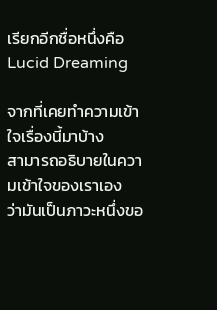เรียกอีกชื่อหนึ่งคือ Lucid Dreaming

จากที่เคยทำความเข้าใจเรื่องนี้มาบ้าง
สามารถอธิบายในความเข้าใจของเราเอง
ว่ามันเป็นภาวะหนึ่งขอ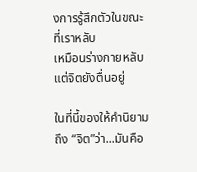งการรู้สึกตัวในขณะที่เราหลับ
เหมือนร่างกายหลับแต่จิตยังตื่นอยู่

ในที่นี้ของให้คำนิยามถึง “จิต”ว่า...มันคือ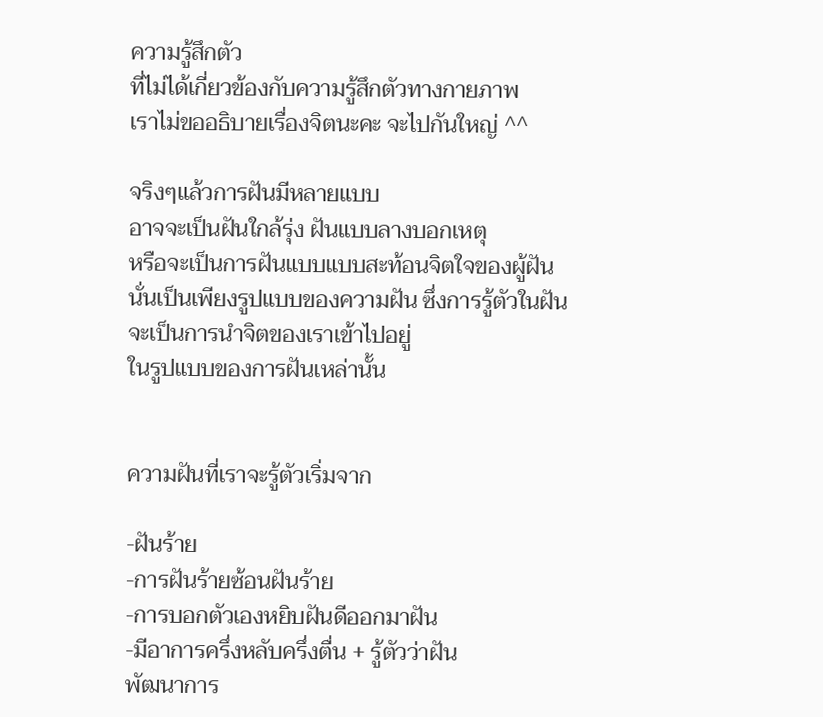ความรู้สึกตัว
ที่ไม่ได้เกี่ยวข้องกับความรู้สึกตัวทางกายภาพ
เราไม่ขออธิบายเรื่องจิตนะคะ จะไปกันใหญ่ ^^

จริงๆแล้วการฝันมีหลายแบบ
อาจจะเป็นฝันใกล้รุ่ง ฝันแบบลางบอกเหตุ
หรือจะเป็นการฝันแบบแบบสะท้อนจิตใจของผู้ฝัน
นั่นเป็นเพียงรูปแบบของความฝัน ซึ่งการรู้ตัวในฝัน
จะเป็นการนำจิตของเราเข้าไปอยู่
ในรูปแบบของการฝันเหล่านั้น


ความฝันที่เราจะรู้ตัวเริ่มจาก

-ฝันร้าย
-การฝันร้ายซ้อนฝันร้าย
-การบอกตัวเองหยิบฝันดีออกมาฝัน
-มีอาการครึ่งหลับครึ่งตื่น + รู้ตัวว่าฝัน
พัฒนาการ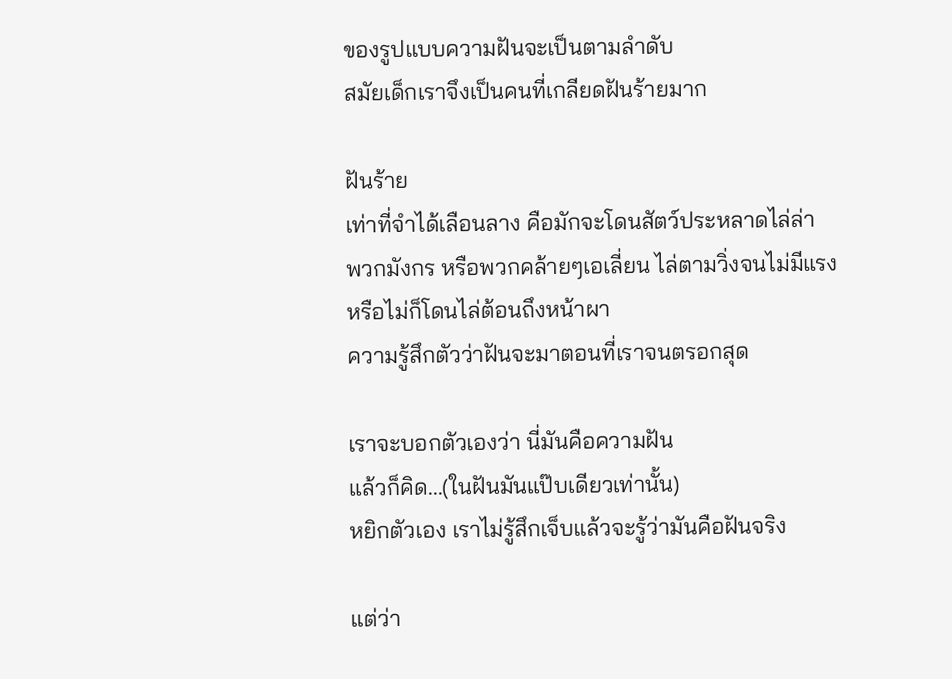ของรูปแบบความฝันจะเป็นตามลำดับ
สมัยเด็กเราจึงเป็นคนที่เกลียดฝันร้ายมาก

ฝันร้าย
เท่าที่จำได้เลือนลาง คือมักจะโดนสัตว์ประหลาดไล่ล่า
พวกมังกร หรือพวกคล้ายๆเอเลี่ยน ไล่ตามวิ่งจนไม่มีแรง
หรือไม่ก็โดนไล่ต้อนถึงหน้าผา
ความรู้สึกตัวว่าฝันจะมาตอนที่เราจนตรอกสุด

เราจะบอกตัวเองว่า นี่มันคือความฝัน
แล้วก็คิด...(ในฝันมันแป๊บเดียวเท่านั้น)
หยิกตัวเอง เราไม่รู้สึกเจ็บแล้วจะรู้ว่ามันคือฝันจริง

แต่ว่า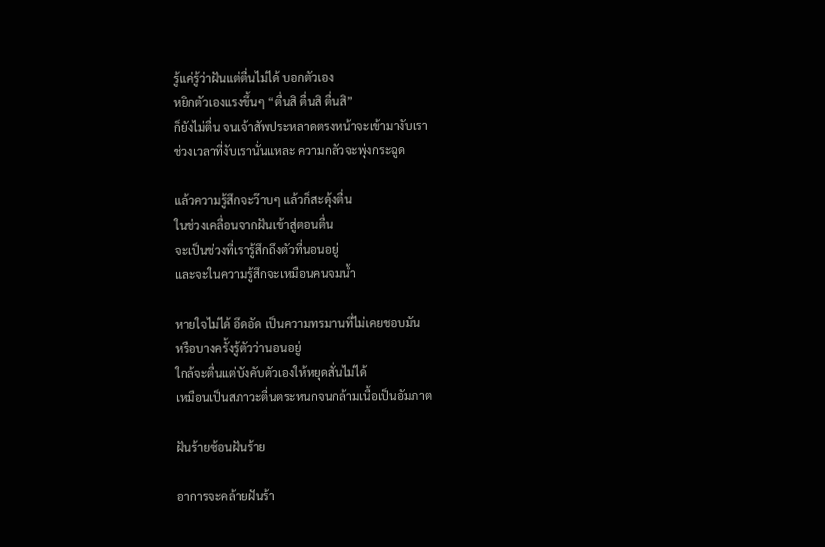รู้แค่รู้ว่าฝันแต่ตื่นไม่ได้ บอกตัวเอง
หยิกตัวเองแรงขึ้นๆ “ตื่นสิ ตื่นสิ ตื่นสิ”
ก็ยังไม่ตื่น จนเจ้าสัพประหลาดตรงหน้าจะเข้ามางับเรา
ช่วงเวลาที่งับเรานั่นแหละ ความกลัวจะพุ่งกระฉูด

แล้วความรู้สึกจะว๊าบๆ แล้วก็สะดุ้งตื่น
ในช่วงเคลื่อนจากฝันเข้าสู่ตอนตื่น
จะเป็นช่วงที่เรารู้สึกถึงตัวที่นอนอยู่
และจะในความรู้สึกจะเหมือนคนจมน้ำ

หายใจไม่ได้ อึดอัด เป็นความทรมานที่ไม่เคยชอบมัน
หรือบางครั้งรู้ตัวว่านอนอยู่
ใกล้จะตื่นแต่บังคับตัวเองให้หยุดสั่นไม่ได้
เหมือนเป็นสภาวะตื่นตระหนกจนกล้ามเนื้อเป็นอัมภาต

ฝันร้ายซ้อนฝันร้าย

อาการจะคล้ายฝันร้า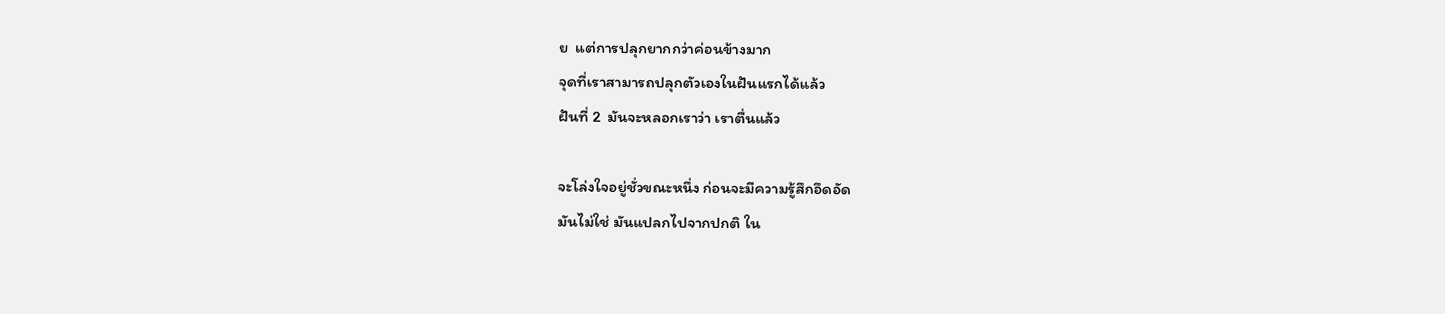ย  แต่การปลุกยากกว่าค่อนข้างมาก
จุดที่เราสามารถปลุกตัวเองในฝันแรกได้แล้ว
ฝันที่ 2  มันจะหลอกเราว่า เราตื่นแล้ว

จะโล่งใจอยู่ชั่วขณะหนึ่ง ก่อนจะมีความรู้สึกอึดอัด
มันไม่ใช่ มันแปลกไปจากปกติ ใน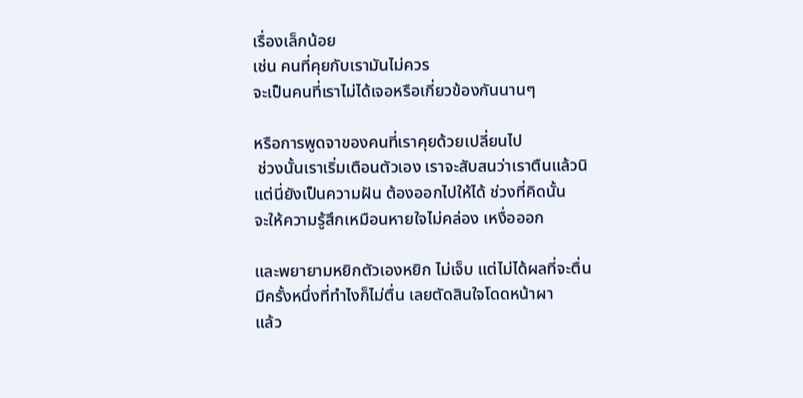เรื่องเล็กน้อย
เช่น คนที่คุยกับเรามันไม่ควร
จะเป็นคนที่เราไม่ได้เจอหรือเกี่ยวข้องกันนานๆ

หรือการพูดจาของคนที่เราคุยด้วยเปลี่ยนไป
 ช่วงนั้นเราเริ่มเตือนตัวเอง เราจะสับสนว่าเราตืนแล้วนิ
แต่นี่ยังเป็นความฝัน ต้องออกไปให้ได้ ช่วงที่คิดนั้น
จะให้ความรู้สึกเหมือนหายใจไม่คล่อง เหงื่อออก

และพยายามหยิกตัวเองหยิก ไม่เจ็บ แต่ไม่ได้ผลที่จะตื่น
มีครั้งหนึ่งที่ทำไงก็ไม่ตื่น เลยตัดสินใจโดดหน้าผา
แล้ว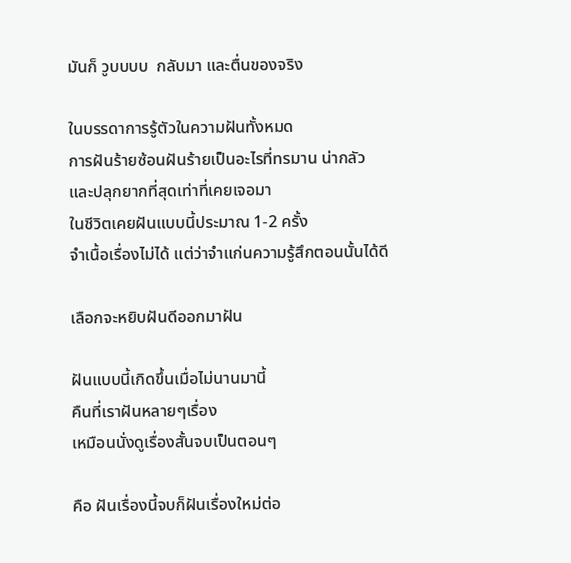มันก็ วูบบบบ  กลับมา และตื่นของจริง

ในบรรดาการรู้ตัวในความฝันทั้งหมด
การฝันร้ายซ้อนฝันร้ายเป็นอะไรที่ทรมาน น่ากลัว
และปลุกยากที่สุดเท่าที่เคยเจอมา
ในชีวิตเคยฝันแบบนี้ประมาณ 1-2 ครั้ง
จำเนื้อเรื่องไม่ได้ แต่ว่าจำแก่นความรู้สึกตอนนั้นได้ดี

เลือกจะหยิบฝันดีออกมาฝัน

ฝันแบบนี้เกิดขึ้นเมื่อไม่นานมานี้
คืนที่เราฝันหลายๆเรื่อง
เหมือนนั่งดูเรื่องสั้นจบเป็นตอนๆ

คือ ฝันเรื่องนี้จบก็ฝันเรื่องใหม่ต่อ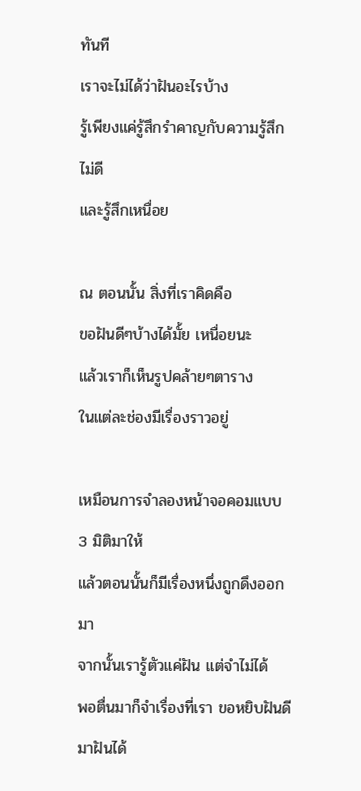ทันที
เราจะไม่ได้ว่าฝันอะไรบ้าง
รู้เพียงแค่รู้สึกรำคาญกับความรู้สึกไม่ดี
และรู้สึกเหนื่อย

ณ ตอนนั้น สิ่งที่เราคิดคือ
ขอฝันดีๆบ้างได้มั้ย เหนื่อยนะ
แล้วเราก็เห็นรูปคล้ายๆตาราง
ในแต่ละช่องมีเรื่องราวอยู่

เหมือนการจำลองหน้าจอคอมแบบ 3 มิติมาให้
แล้วตอนนั้นก็มีเรื่องหนึ่งถูกดึงออกมา
จากนั้นเรารู้ตัวแค่ฝัน แต่จำไม่ได้
พอตื่นมาก็จำเรื่องที่เรา ขอหยิบฝันดีมาฝันได้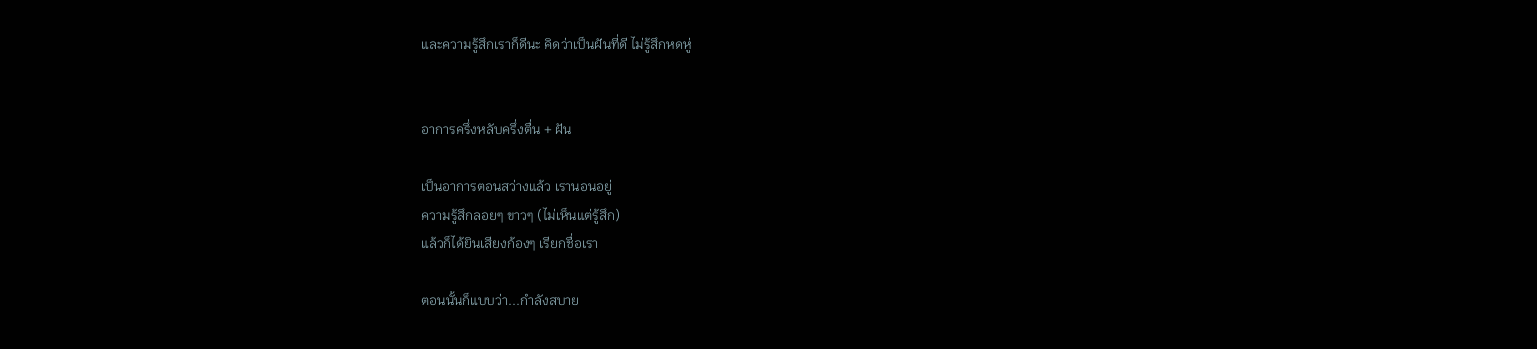และความรู้สึกเราก็ดีนะ คิดว่าเป็นฝันที่ดี ไม่รู้สึกหดหู่


อาการครึ่งหลับครึ่งตื่น + ฝัน

เป็นอาการตอนสว่างแล้ว เรานอนอยู่
ความรู้สึกลอยๆ ขาวๆ (ไม่เห็นแต่รู้สึก)
แล้วก็ได้ยินเสียงก้องๆ เรียกชื่อเรา

ตอนนั้นก็แบบว่า...กำลังสบาย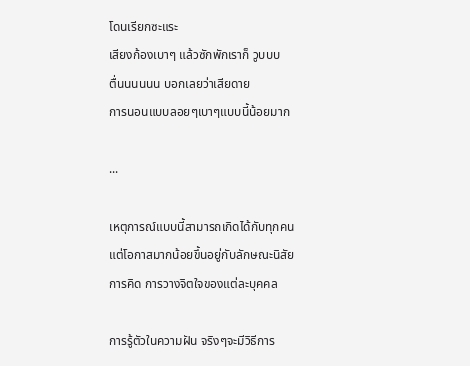โดนเรียกซะแระ
เสียงก้องเบาๆ แล้วซักพักเราก็ วูบบบ
ตื่นนนนนน บอกเลยว่าเสียดาย
การนอนแบบลอยๆเบาๆแบบนี้น้อยมาก

...

เหตุการณ์แบบนี้สามารถเกิดได้กับทุกคน
แต่โอกาสมากน้อยขึ้นอยู่กับลักษณะนิสัย
การคิด การวางจิตใจของแต่ละบุคคล

การรู้ตัวในความฝัน จริงๆจะมีวิธีการ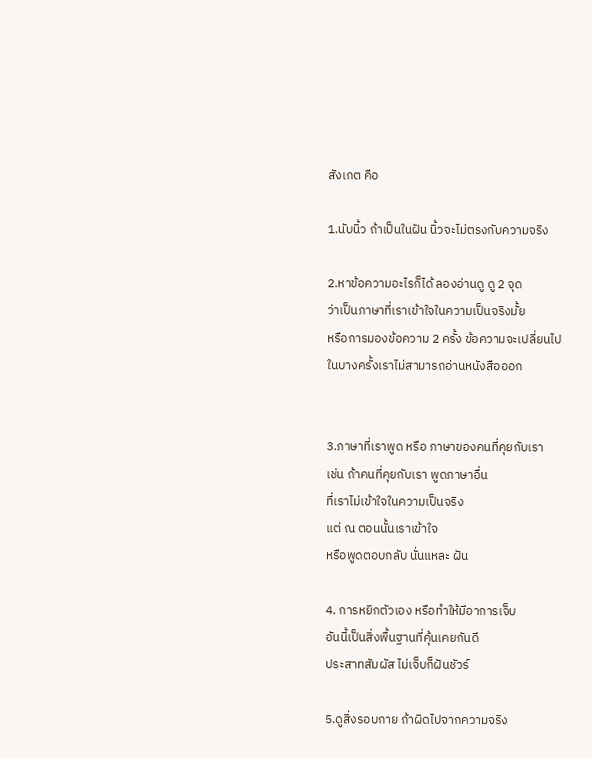สังเกต คือ

1.นับนิ้ว ถ้าเป็นในฝัน นิ้วจะไม่ตรงกับความจริง

2.หาข้อความอะไรก็ได้ ลองอ่านดู ดู 2 จุด
ว่าเป็นภาษาที่เราเข้าใจในความเป็นจริงมั้ย
หรือการมองข้อความ 2 ครั้ง ข้อความจะเปลี่ยนไป
ในบางครั้งเราไม่สามารถอ่านหนังสือออก


3.ภาษาที่เราพูด หรือ ภาษาของคนที่คุยกับเรา
เช่น ถ้าคนที่คุยกับเรา พูดภาษาอื่น
ที่เราไม่เข้าใจในความเป็นจริง
แต่ ณ ตอนนั้นเราเข้าใจ
หรือพูดตอบกลับ นั่นแหละ ฝัน

4. การหยิกตัวเอง หรือทำให้มีอาการเจ็บ
อันนี้เป็นสิ่งพื้นฐานที่คุ้นเคยกันดี
ประสาทสัมผัส ไม่เจ็บก็ฝันชัวร์

5.ดูสิ่งรอบกาย ถ้าผิดไปจากความจริง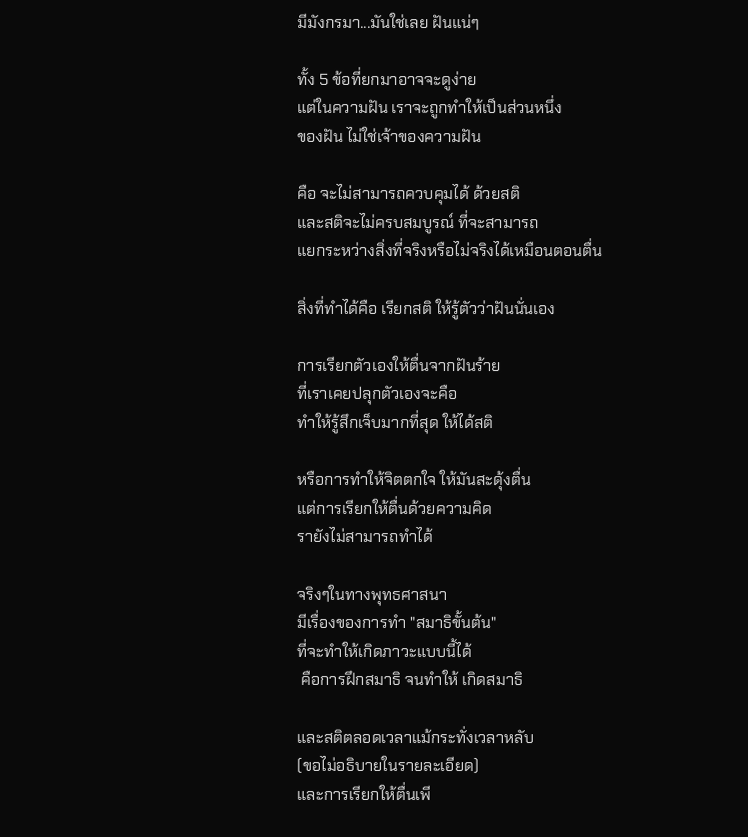มีมังกรมา...มันใช่เลย ฝันแน่ๆ

ทั้ง 5 ข้อที่ยกมาอาจจะดูง่าย
แต่ในความฝัน เราจะถูกทำให้เป็นส่วนหนึ่ง
ของฝัน ไม่ใช่เจ้าของความฝัน

คือ จะไม่สามารถควบคุมได้ ด้วยสติ
และสติจะไม่ครบสมบูรณ์ ที่จะสามารถ
แยกระหว่างสิ่งที่จริงหรือไม่จริงได้เหมือนตอนตื่น

สิ่งที่ทำได้คือ เรียกสติ ให้รู้ตัวว่าฝันนั่นเอง

การเรียกตัวเองให้ตื่นจากฝันร้าย
ที่เราเคยปลุกตัวเองจะคือ
ทำให้รู้สึกเจ็บมากที่สุด ให้ได้สติ

หรือการทำให้จิตตกใจ ให้มันสะดุ้งตื่น
แต่การเรียกให้ตื่นด้วยความคิด
รายังไม่สามารถทำได้

จริงๆในทางพุทธศาสนา
มีเรื่องของการทำ "สมาธิขั้นต้น"
ที่จะทำให้เกิดภาวะแบบนี้ได้
 คือการฝึกสมาธิ จนทำให้ เกิดสมาธิ

และสติตลอดเวลาแม้กระทั่งเวลาหลับ
(ขอไม่อธิบายในรายละเอียด)
และการเรียกให้ตื่นเพี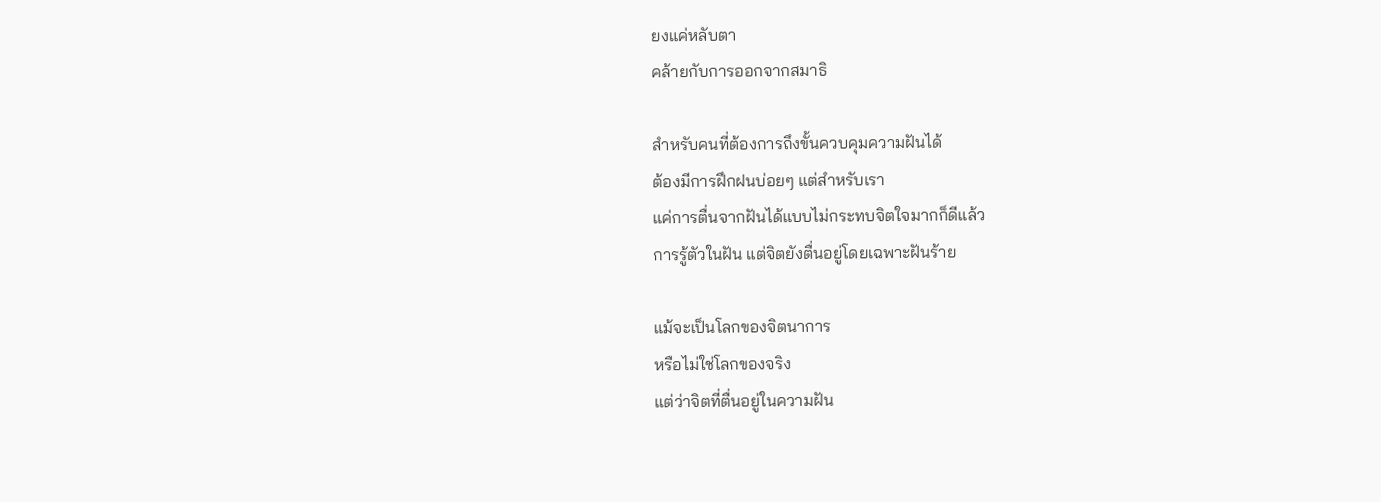ยงแค่หลับตา
คล้ายกับการออกจากสมาธิ

สำหรับคนที่ต้องการถึงขั้นควบคุมความฝันได้
ต้องมีการฝึกฝนบ่อยๆ แต่สำหรับเรา
แค่การตื่นจากฝันได้แบบไม่กระทบจิตใจมากก็ดีแล้ว
การรู้ตัวในฝัน แต่จิตยังตื่นอยู่โดยเฉพาะฝันร้าย

แม้จะเป็นโลกของจิตนาการ
หรือไม่ใช่โลกของจริง
แต่ว่าจิตที่ตื่นอยู่ในความฝัน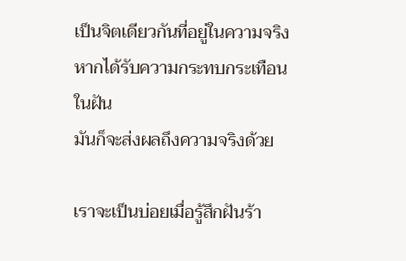เป็นจิตเดียวกันที่อยู่ในความจริง
หากได้รับความกระทบกระเทือนในฝัน
มันก็จะส่งผลถึงความจริงด้วย

เราจะเป็นบ่อยเมื่อรู้สึกฝันร้า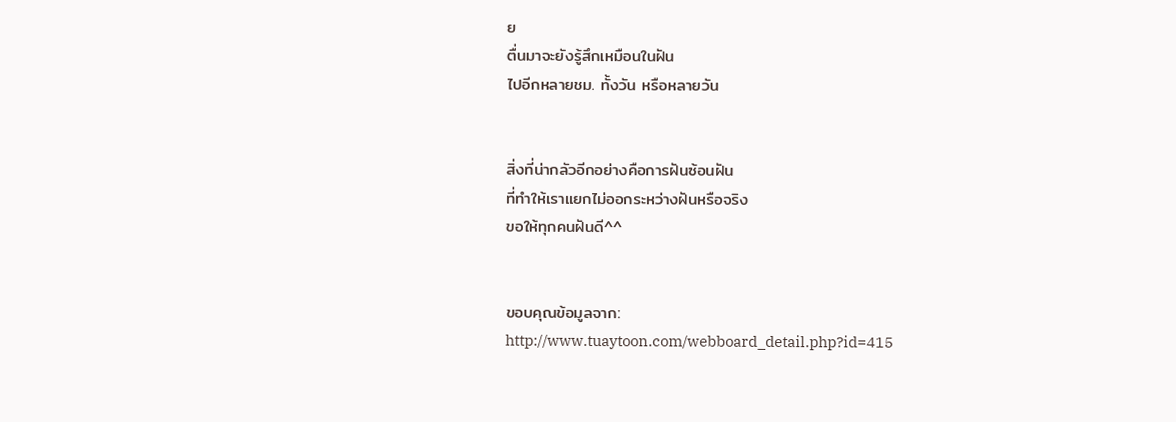ย
ตื่นมาจะยังรู้สึกเหมือนในฝัน
ไปอีกหลายชม. ทั้งวัน หรือหลายวัน


สิ่งที่น่ากลัวอีกอย่างคือการฝันซ้อนฝัน
ที่ทำให้เราแยกไม่ออกระหว่างฝันหรือจริง
ขอให้ทุกคนฝันดี^^


ขอบคุณข้อมูลจาก: http://www.tuaytoon.com/webboard_detail.php?id=415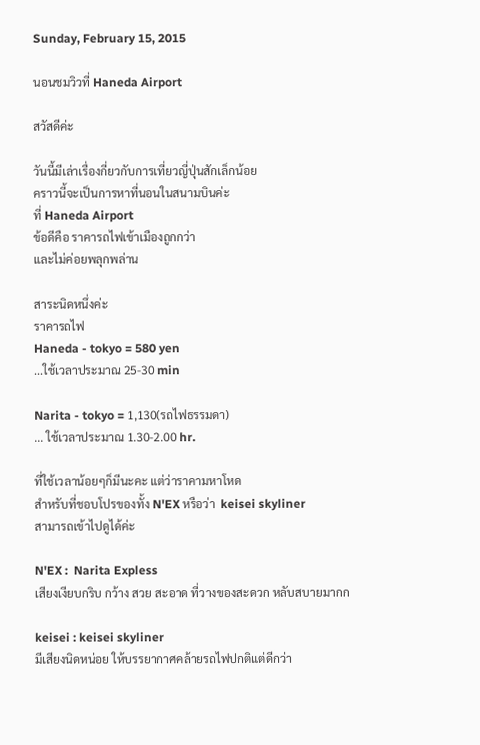Sunday, February 15, 2015

นอนชมวิวที่ Haneda Airport

สวัสดีค่ะ

วันนี้มีเล่าเรื่องกี่ยวกับการเที่ยวญี่ปุ่นสักเล็กน้อย
คราวนี้จะเป็นการหาที่นอนในสนามบินค่ะ
ที่ Haneda Airport
ข้อดีคือ ราคารถไฟเข้าเมืองถูกกว่า
และไม่ค่อยพลุกพล่าน

สาระนิดหนึ่งค่ะ
ราคารถไฟ
Haneda - tokyo = 580 yen
...ใช้เวลาประมาณ 25-30 min

Narita - tokyo = 1,130(รถไฟธรรมดา)
... ใช้เวลาประมาณ 1.30-2.00 hr.

ที่ใช้เวลาน้อยๆก็มีนะคะ แต่ว่าราคามหาโหด
สำหรับที่ชอบโปรของทั้ง N'EX หรือว่า  keisei skyliner
สามารถเข้าไปดูได้ค่ะ

N'EX :  Narita Expless
เสียงเงียบกริบ กว้าง สวย สะอาด ที่วางของสะดวก หลับสบายมากก

keisei : keisei skyliner
มีเสียงนิดหน่อย ให้บรรยากาศคล้ายรถไฟปกติแต่ดีกว่า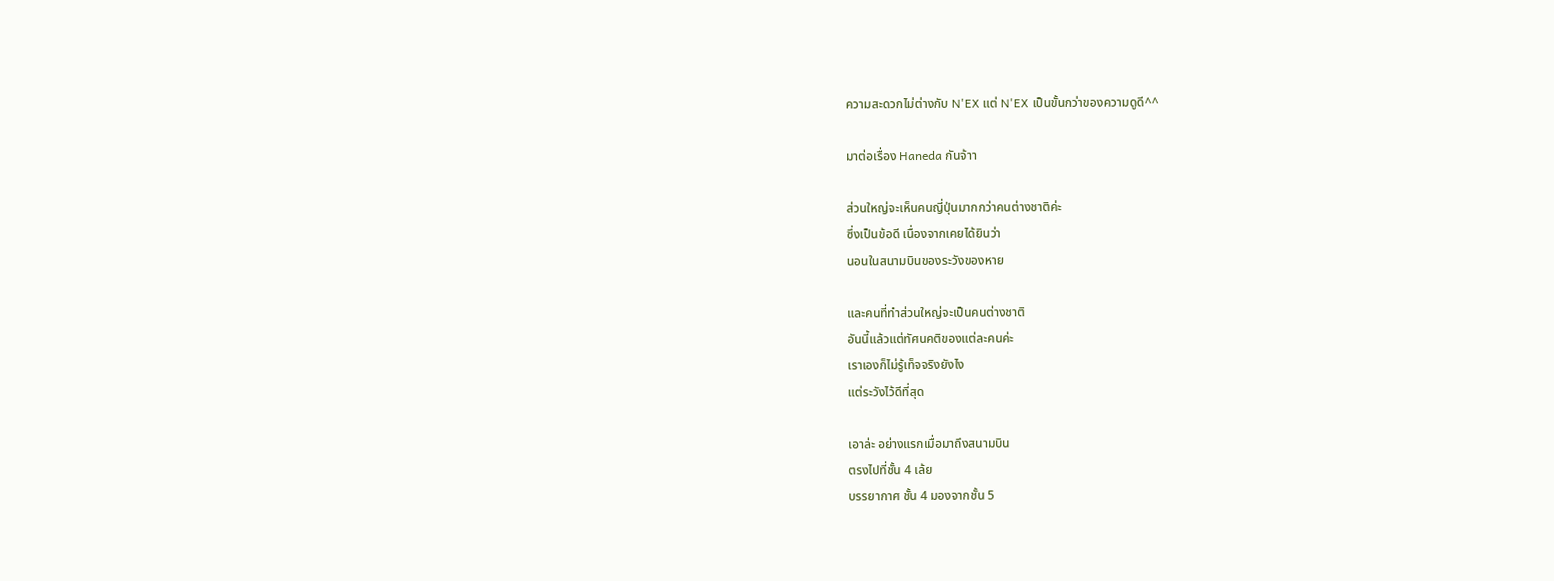ความสะดวกไม่ต่างกับ N'EX แต่ N'EX เป็นขั้นกว่าของความดูดี^^

มาต่อเรื่อง Haneda กันจ้าา

ส่วนใหญ่จะเห็นคนญี่ปุ่นมากกว่าคนต่างชาติค่ะ
ซึ่งเป็นข้อดี เนื่องจากเคยได้ยินว่า
นอนในสนามบินของระวังของหาย

และคนที่ทำส่วนใหญ่จะเป็นคนต่างชาติ
อันนี้แล้วแต่ทัศนคติของแต่ละคนค่ะ
เราเองก็ไม่รู้เท็จจริงยังไง
แต่ระวังไว้ดีที่สุด

เอาล่ะ อย่างแรกเมื่อมาถึงสนามบิน
ตรงไปที่ชั้น 4 เล้ย
บรรยากาศ ชั้น 4 มองจากชั้น 5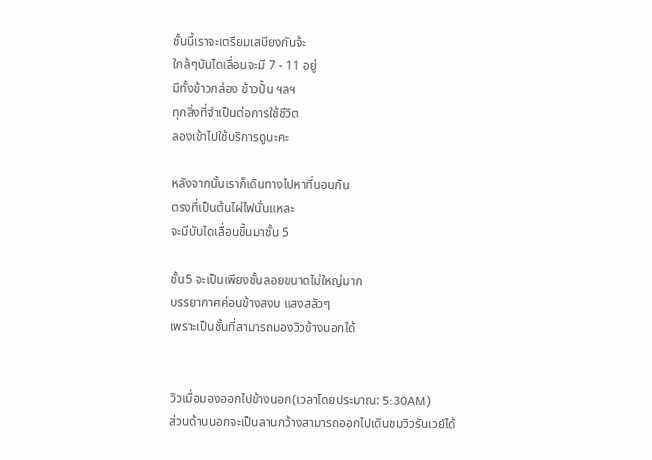ชั้นนี้เราจะเตรียมเสบียงกันจ้ะ
ใกล้ๆบันไดเลื่อนจะมี 7 - 11 อยู่
มีทั้งข้าวกล่อง ข้าวปั้น ฯลฯ
ทุกสิ่งที่จำเป็นต่อการใช้ชีวิต
ลองเข้าไปใช้บริการดูนะคะ

หลังจากนั้นเราก็เดินทางไปหาที่นอนกัน
ตรงที่เป็นต้นไผ่ไฟนั่นแหละ
จะมีบันไดเลื่อนขึ้นมาชั้น 5

ชั้น5 จะเป็นเพียงชั้นลอยขนาดไม่ใหญ่มาก
บรรยากาศค่อนข้างสงบ แสงสลัวๆ
เพราะเป็นชั้นที่สามารถมองวิวข้างนอกได้


วิวเมื่อมองออกไปข้างนอก(เวลาโดยประมาณ: 5:30AM)
ส่วนด้านนอกจะเป็นลานกว้างสามารถออกไปเดินชมวิวรันเวย์ได้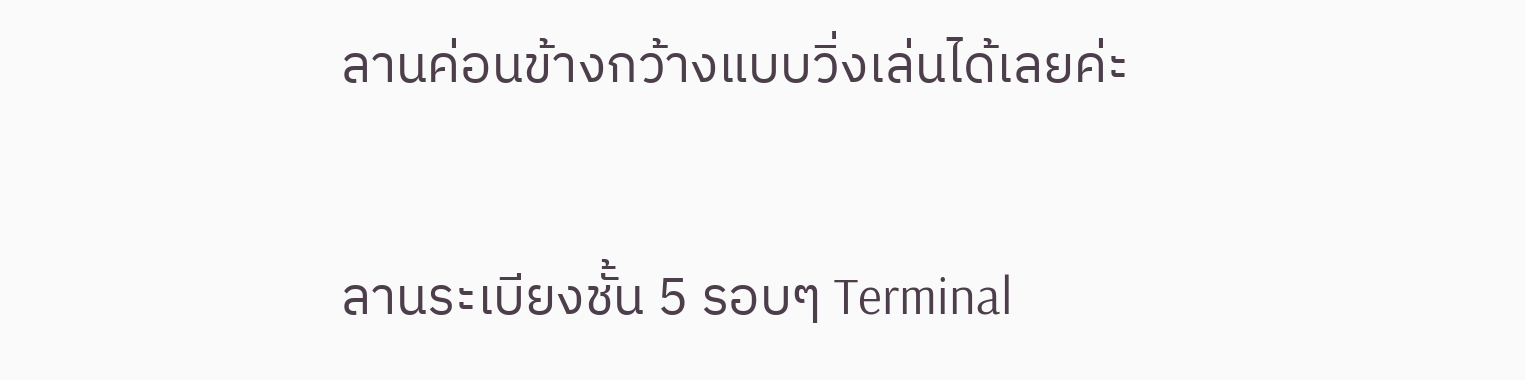ลานค่อนข้างกว้างแบบวิ่งเล่นได้เลยค่ะ

ลานระเบียงชั้น 5 รอบๆ Terminal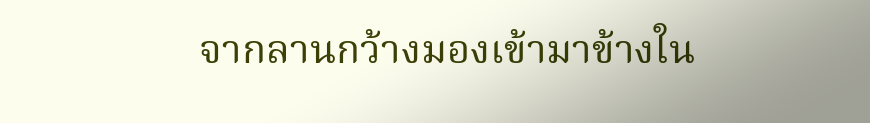จากลานกว้างมองเข้ามาข้างใน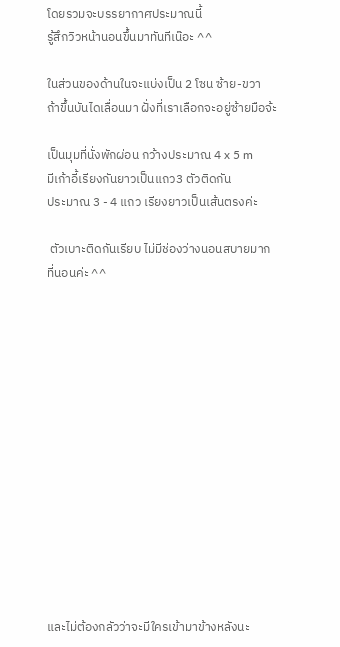โดยรวมจะบรรยากาศประมาณนี้
รู้สึกวิวหน้านอนขึ้นมาทันทีเน๊อะ ^^

ในส่วนของด้านในจะแบ่งเป็น 2 โซน ซ้าย-ขวา
ถ้าขึ้นบันไดเลื่อนมา ฝั่งที่เราเลือกจะอยู่ซ้ายมือจ้ะ

เป็นมุมที่นั่งพักผ่อน กว้างประมาณ 4 x 5 m
มีเก้าอี้เรียงกันยาวเป็นแถว3 ตัวติดกัน
ประมาณ 3 - 4 แถว เรียงยาวเป็นเส้นตรงค่ะ

 ตัวเบาะติดกันเรียบ ไม่มีช่องว่างนอนสบายมาก
ที่นอนค่ะ ^^














และไม่ต้องกลัวว่าจะมีใครเข้ามาข้างหลังนะ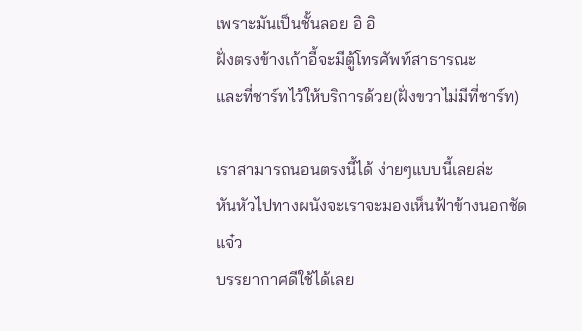เพราะมันเป็นชั้นลอย อิ อิ
ฝั่งตรงข้างเก้าอี้จะมีตู้โทรศัพท์สาธารณะ
และที่ชาร์ทไว้ให้บริการด้วย(ฝั่งขวาไม่มีที่ชาร์ท)

เราสามารถนอนตรงนี้ได้ ง่ายๆแบบนี้เลยล่ะ
หันหัวไปทางผนังจะเราจะมองเห็นฟ้าข้างนอกชัดแจ๋ว
บรรยากาศดีใช้ได้เลย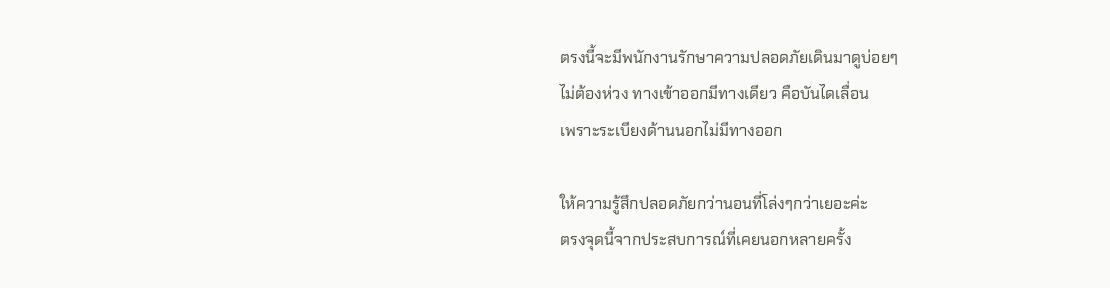ตรงนี้จะมีพนักงานรักษาความปลอดภัยเดินมาดูบ่อยๆ
ไม่ต้องห่วง ทางเข้าออกมีทางเดียว คือบันไดเลื่อน
เพราะระเบียงด้านนอกไม่มีทางออก

ให้ความรู้สึกปลอดภัยกว่านอนที่โล่งๆกว่าเยอะค่ะ
ตรงจุดนี้จากประสบการณ์ที่เคยนอกหลายครั้ง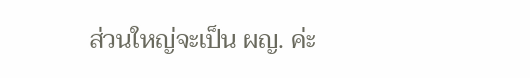ส่วนใหญ่จะเป็น ผญ. ค่ะ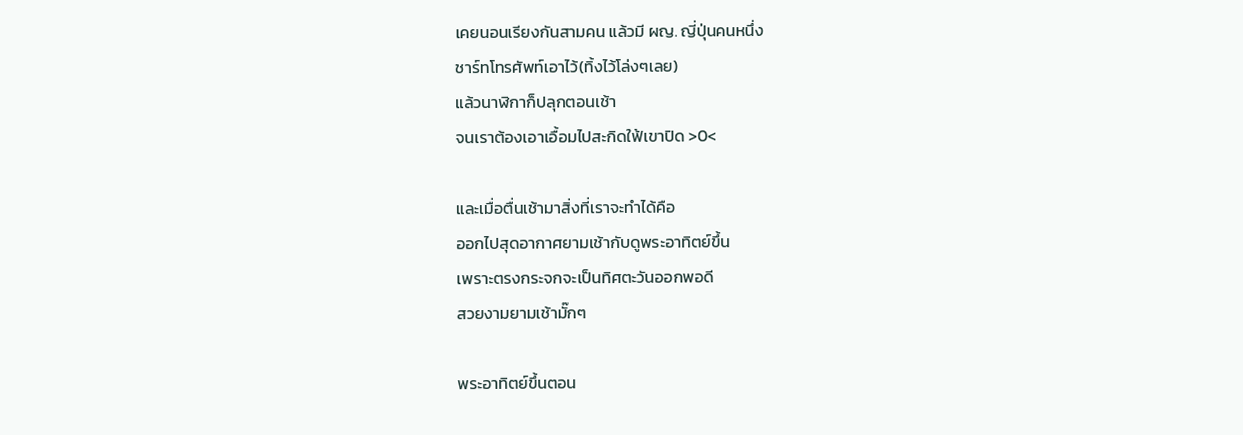เคยนอนเรียงกันสามคน แล้วมี ผญ. ญี่ปุ่นคนหนึ่ง
ชาร์ทโทรศัพท์เอาไว้(ทิ้งไว้โล่งๆเลย)
แล้วนาฬิกาก็ปลุกตอนเช้า
จนเราต้องเอาเอื้อมไปสะกิดใฟ้เขาปิด >0<

และเมื่อตื่นเช้ามาสิ่งที่เราจะทำได้คือ
ออกไปสุดอากาศยามเช้ากับดูพระอาทิตย์ขึ้น
เพราะตรงกระจกจะเป็นทิศตะวันออกพอดี
สวยงามยามเช้ามั๊กๆ

พระอาทิตย์ขึ้นตอน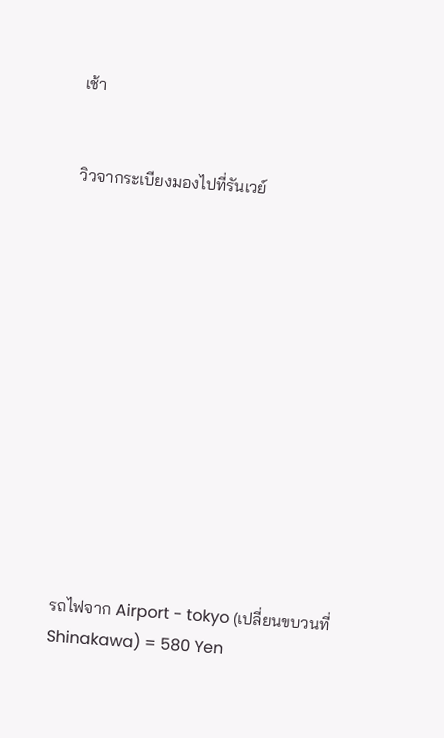เช้า


วิวจากระเบียงมองไปที่รันเวย์













รถไฟจาก Airport - tokyo (เปลี่ยนขบวนที่ Shinakawa) = 580 Yen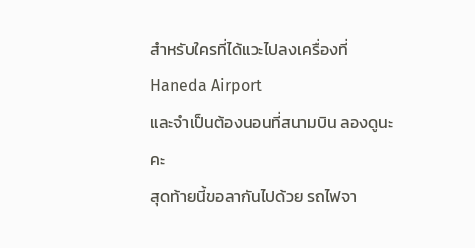สำหรับใครที่ได้แวะไปลงเครื่องที่ Haneda Airport
และจำเป็นต้องนอนที่สนามบิน ลองดูนะคะ
สุดท้ายนี้ขอลากันไปด้วย รถไฟจา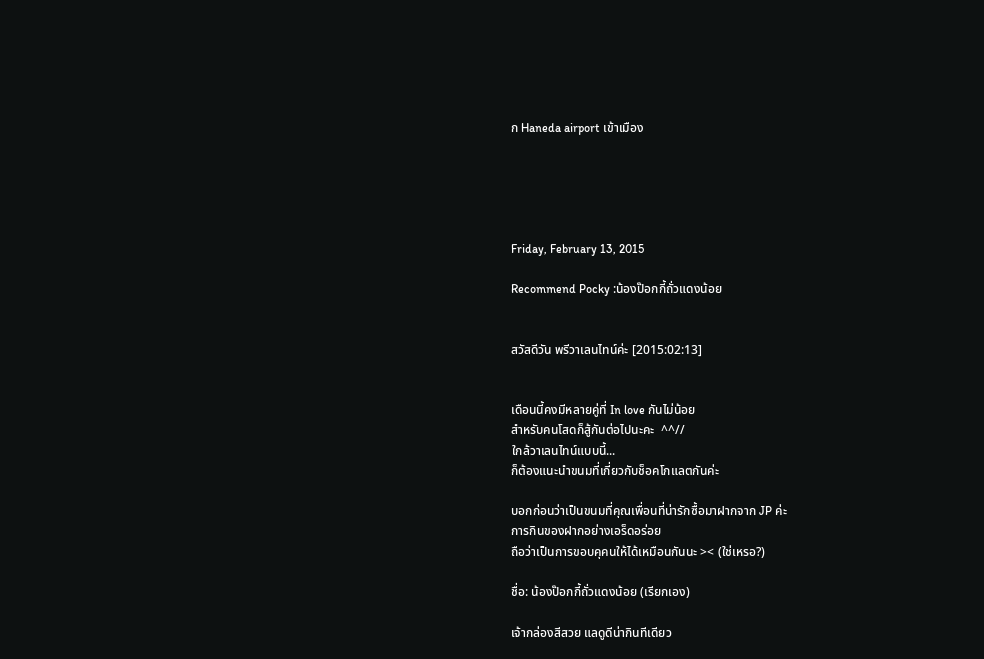ก Haneda airport เข้าเมือง





Friday, February 13, 2015

Recommend Pocky :น้องป๊อกกี้ถั่วแดงน้อย


สวัสดีวัน พรีวาเลนไทน์ค่ะ [2015:02:13]


เดือนนี้คงมีหลายคู่ที่ In love กันไม่น้อย
สำหรับคนโสดก็สู้กันต่อไปนะคะ  ^^//
ใกล้วาเลนไทน์แบบนี้...
ก็ต้องแนะนำขนมที่เกี่ยวกับช็อคโกแลตกันค่ะ

บอกก่อนว่าเป็นขนมที่คุณเพื่อนที่น่ารักซื้อมาฝากจาก JP ค่ะ
การกินของฝากอย่างเอร็ดอร่อย
ถือว่าเป็นการขอบคุคนให้ได้เหมือนกันนะ >< (ใช่เหรอ?)

ชื่อ: น้องป๊อกกี้ถั่วแดงน้อย (เรียกเอง)

เจ้ากล่องสีสวย แลดูดีน่ากินทีเดียว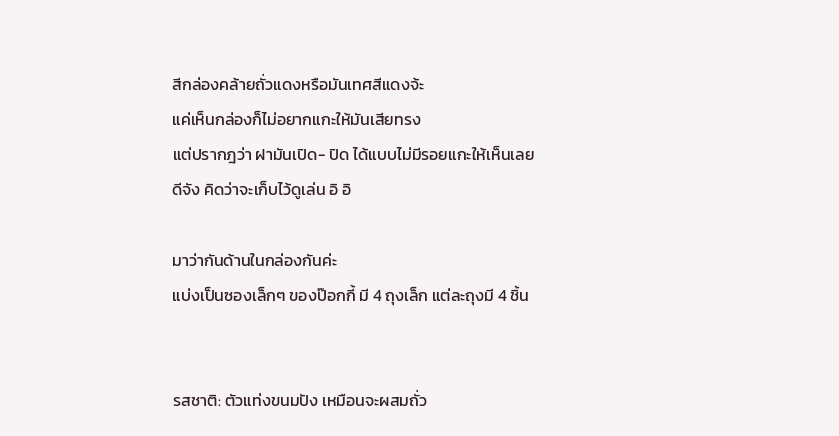สีกล่องคล้ายถั่วแดงหรือมันเทศสีแดงจ้ะ
แค่เห็นกล่องก็ไม่อยากแกะให้มันเสียทรง
แต่ปรากฎว่า ฝามันเปิด- ปิด ได้แบบไม่มีรอยแกะให้เห็นเลย
ดีจัง คิดว่าจะเก็บไว้ดูเล่น อิ อิ

มาว่ากันด้านในกล่องกันค่ะ
แบ่งเป็นซองเล็กๆ ของป๊อกกี้ มี 4 ถุงเล็ก แต่ละถุงมี 4 ชิ้น


รสชาติ: ตัวแท่งขนมปัง เหมือนจะผสมถั่ว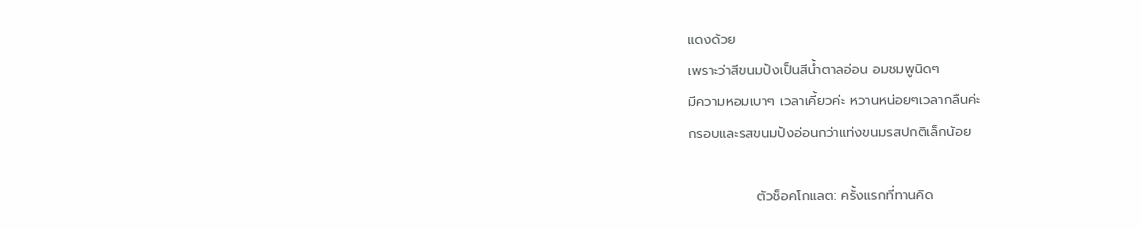แดงด้วย
เพราะว่าสีขนมปังเป็นสีน้ำตาลอ่อน อมชมพูนิดๆ
มีความหอมเบาๆ เวลาเคี้ยวค่ะ หวานหน่อยๆเวลากลืนค่ะ
กรอบและรสขนมปังอ่อนกว่าแท่งขนมรสปกติเล็กน้อย

              ตัวช็อคโกแลต: ครั้งแรกที่ทานคิด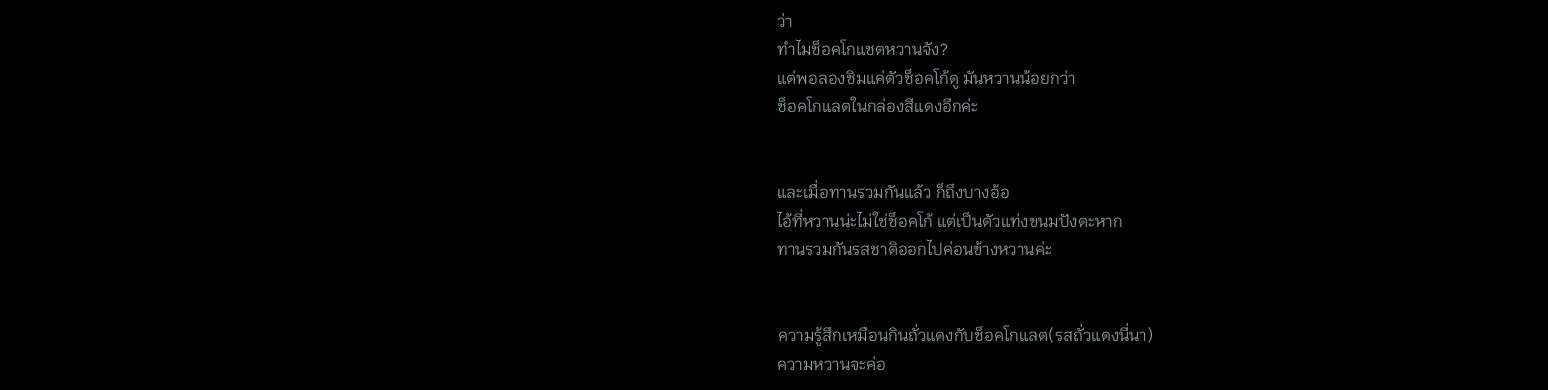ว่า
ทำไมช็อคโกแชตหวานจัง?
แต่พอลองชิมแค่ตัวช็อคโก้ดู มันหวานน้อยกว่า
ช็อคโกแลตในกล่องสีแดงอีกค่ะ


และเมื่อทานรวมกันแล้ว ก็ถึงบางอ้อ
ไอ้ที่หวานน่ะไม่ใช่ช็อคโก้ แต่เป็นตัวแท่งขนมปังตะหาก
ทานรวมกันรสชาติออกไปค่อนข้างหวานค่ะ


ความรู้สึกเหมือนกินถั่วแดงกับช็อคโกแลต(รสถั่วแดงนี่นา)
ความหวานจะค่อ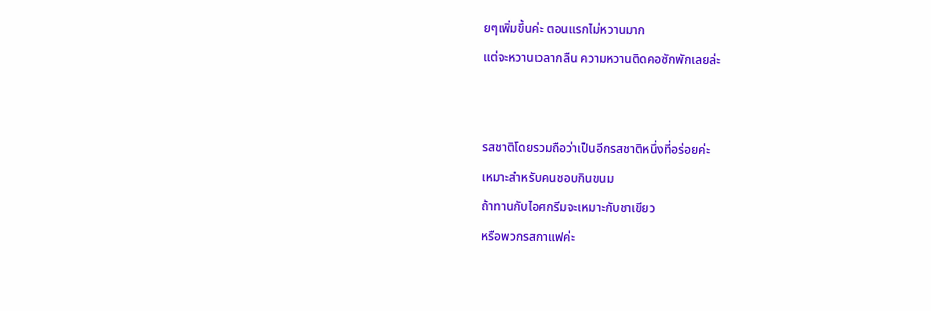ยๆเพิ่มขึ้นค่ะ ตอนแรกไม่หวานมาก
แต่จะหวานเวลากลืน ความหวานติดคอซักพักเลยล่ะ


รสชาติโดยรวมถือว่าเป็นอีกรสชาติหนึ่งที่อร่อยค่ะ
เหมาะสำหรับคนชอบกินขนม
ถ้าทานกับไอศกรีมจะเหมาะกับชาเขียว
หรือพวกรสกาแฟค่ะ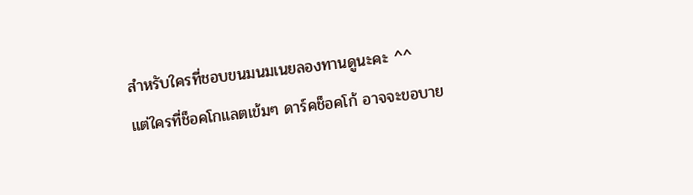สำหรับใครที่ชอบขนมนมเนยลองทานดูนะคะ ^^
แต่ใครที่ช็อคโกแลตเข้มๆ ดาร์คช็อคโก้ อาจจะขอบาย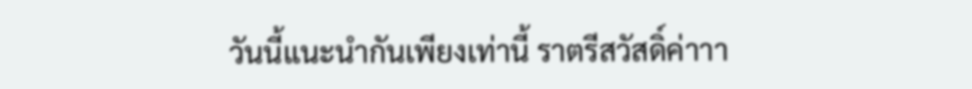วันนี้แนะนำกันเพียงเท่านี้ ราตรีสวัสดิ์ค่าาา